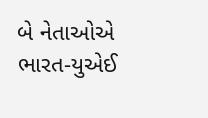બે નેતાઓએ ભારત-યુએઈ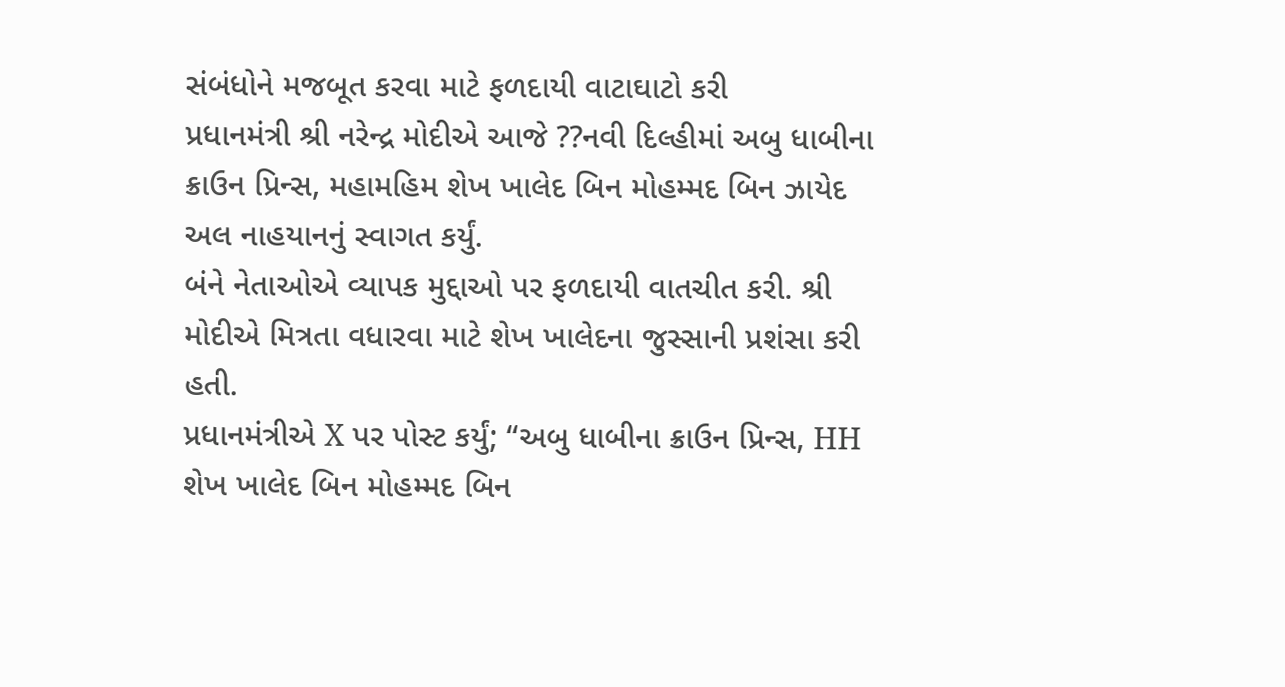સંબંધોને મજબૂત કરવા માટે ફળદાયી વાટાઘાટો કરી
પ્રધાનમંત્રી શ્રી નરેન્દ્ર મોદીએ આજે ??નવી દિલ્હીમાં અબુ ધાબીના ક્રાઉન પ્રિન્સ, મહામહિમ શેખ ખાલેદ બિન મોહમ્મદ બિન ઝાયેદ અલ નાહયાનનું સ્વાગત કર્યું.
બંને નેતાઓએ વ્યાપક મુદ્દાઓ પર ફળદાયી વાતચીત કરી. શ્રી મોદીએ મિત્રતા વધારવા માટે શેખ ખાલેદના જુસ્સાની પ્રશંસા કરી હતી.
પ્રધાનમંત્રીએ X પર પોસ્ટ કર્યું; “અબુ ધાબીના ક્રાઉન પ્રિન્સ, HH શેખ ખાલેદ બિન મોહમ્મદ બિન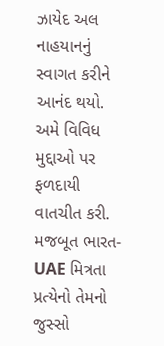ઝાયેદ અલ નાહયાનનું સ્વાગત કરીને આનંદ થયો. અમે વિવિધ મુદ્દાઓ પર ફળદાયી વાતચીત કરી. મજબૂત ભારત-UAE મિત્રતા પ્રત્યેનો તેમનો જુસ્સો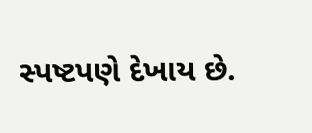સ્પષ્ટપણે દેખાય છે.